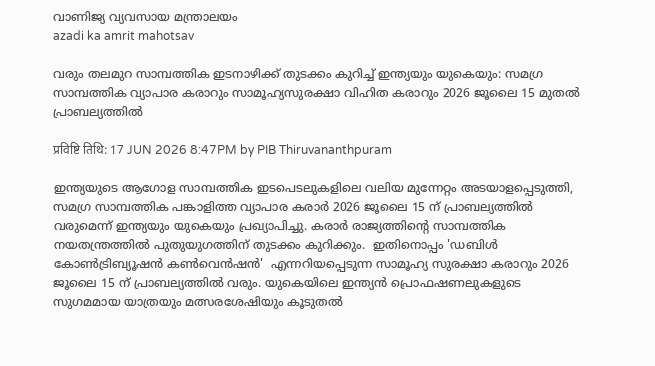വാണിജ്യ വ്യവസായ മന്ത്രാലയം
azadi ka amrit mahotsav

വരും തലമുറ സാമ്പത്തിക ഇടനാഴിക്ക് തുടക്കം കുറിച്ച് ഇന്ത്യയും യുകെയും: സമഗ്ര സാമ്പത്തിക വ്യാപാര കരാറും സാമൂഹ്യസുരക്ഷാ വിഹിത കരാറും 2026 ജൂലൈ 15 മുതൽ പ്രാബല്യത്തിൽ

प्रविष्टि तिथि: 17 JUN 2026 8:47PM by PIB Thiruvananthpuram

ഇന്ത്യയുടെ ആഗോള സാമ്പത്തിക ഇടപെടലുകളിലെ വലിയ മുന്നേറ്റം അടയാളപ്പെടുത്തി, സമഗ്ര സാമ്പത്തിക പങ്കാളിത്ത വ്യാപാര കരാർ 2026 ജൂലൈ 15 ന് പ്രാബല്യത്തിൽ വരുമെന്ന് ഇന്ത്യയും യുകെയും പ്രഖ്യാപിച്ചു. കരാര്‍ രാജ്യത്തിൻ്റെ സാമ്പത്തിക നയതന്ത്രത്തിൽ പുതുയുഗത്തിന് തുടക്കം കുറിക്കും.  ഇതിനൊപ്പം 'ഡബിൾ കോൺട്രിബ്യൂഷൻ കൺവെൻഷൻ'  എന്നറിയപ്പെടുന്ന സാമൂഹ്യ സുരക്ഷാ കരാറും 2026 ജൂലൈ 15 ന് പ്രാബല്യത്തിൽ വരും. യുകെയിലെ ഇന്ത്യൻ പ്രൊഫഷണലുകളുടെ സുഗമമായ യാത്രയും മത്സരശേഷിയും കൂടുതൽ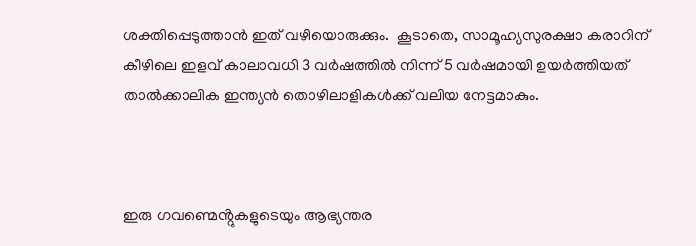ശക്തിപ്പെടുത്താന്‍ ഇത് വഴിയൊരുക്കും.  കൂടാതെ, സാമൂഹ്യസുരക്ഷാ കരാറിന് കീഴിലെ ഇളവ് കാലാവധി 3 വർഷത്തിൽ നിന്ന് 5 വർഷമായി ഉയർത്തിയത് താൽക്കാലിക ഇന്ത്യന്‍ തൊഴിലാളികൾക്ക് വലിയ നേട്ടമാകും.



ഇരു ഗവണ്മെൻ്റുകളുടെയും ആഭ്യന്തര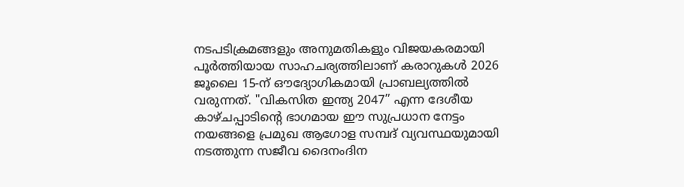നടപടിക്രമങ്ങളും അനുമതികളും വിജയകരമായി പൂർത്തിയായ സാഹചര്യത്തിലാണ് കരാറുകൾ 2026 ജൂലൈ 15-ന് ഔദ്യോഗികമായി പ്രാബല്യത്തിൽ വരുന്നത്. "വികസിത ഇന്ത്യ 2047” എന്ന ദേശീയ കാഴ്ചപ്പാടിൻ്റെ ഭാഗമായ ഈ സുപ്രധാന നേട്ടം നയങ്ങളെ പ്രമുഖ ആഗോള സമ്പദ്‌ വ്യവസ്ഥയുമായി നടത്തുന്ന സജീവ ദൈനംദിന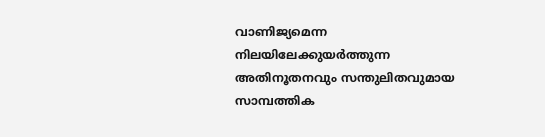വാണിജ്യമെന്ന നിലയിലേക്കുയര്‍ത്തുന്ന അതിനൂതനവും സന്തുലിതവുമായ  സാമ്പത്തിക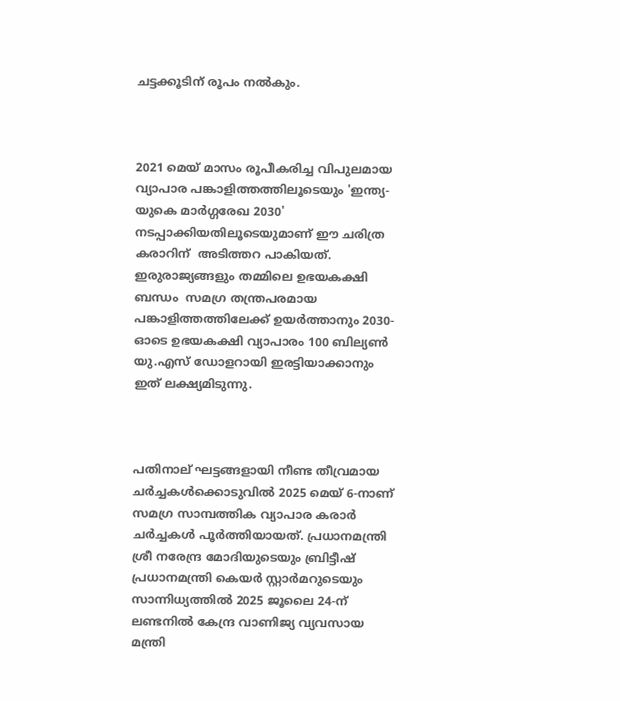ചട്ടക്കൂടിന് രൂപം നൽകും.



2021 മെയ് മാസം രൂപീകരിച്ച വിപുലമായ വ്യാപാര പങ്കാളിത്തത്തിലൂടെയും 'ഇന്ത്യ-യുകെ മാർഗ്ഗരേഖ 2030' നടപ്പാക്കിയതിലൂടെയുമാണ് ഈ ചരിത്ര കരാറിന്  അടിത്തറ പാകിയത്. ഇരുരാജ്യങ്ങളും തമ്മിലെ ഉഭയകക്ഷി ബന്ധം  സമഗ്ര തന്ത്രപരമായ പങ്കാളിത്തത്തിലേക്ക് ഉയർത്താനും 2030-ഓടെ ഉഭയകക്ഷി വ്യാപാരം 100 ബില്യൺ യു.എസ് ഡോളറായി ഇരട്ടിയാക്കാനും ഇത് ലക്ഷ്യമിടുന്നു.



പതിനാല് ഘട്ടങ്ങളായി നീണ്ട തീവ്രമായ ചർച്ചകൾക്കൊടുവിൽ 2025 മെയ് 6-നാണ് സമഗ്ര സാമ്പത്തിക വ്യാപാര കരാര്‍ ചർച്ചകൾ പൂർത്തിയായത്. പ്രധാനമന്ത്രി ശ്രീ നരേന്ദ്ര മോദിയുടെയും ബ്രിട്ടീഷ് പ്രധാനമന്ത്രി കെയർ സ്റ്റാർമറുടെയും സാന്നിധ്യത്തിൽ 2025 ജൂലൈ 24-ന് ലണ്ടനിൽ കേന്ദ്ര വാണിജ്യ വ്യവസായ മന്ത്രി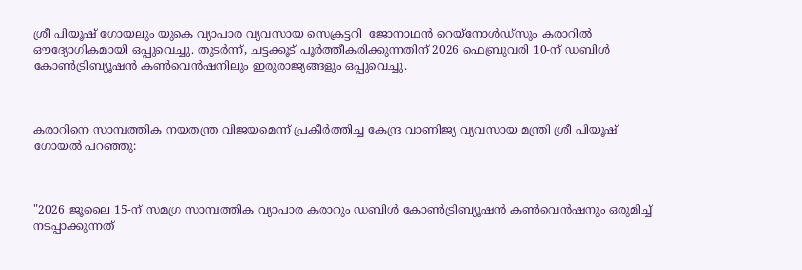ശ്രീ പിയൂഷ് ഗോയലും യുകെ വ്യാപാര വ്യവസായ സെക്രട്ടറി  ജോനാഥൻ റെയ്നോൾഡ്സും കരാറിൽ ഔദ്യോഗികമായി ഒപ്പുവെച്ചു. തുടര്‍ന്ന്, ചട്ടക്കൂട് പൂർത്തീകരിക്കുന്നതിന് 2026 ഫെബ്രുവരി 10-ന് ഡബിൾ കോൺട്രിബ്യൂഷൻ കൺവെൻഷനിലും ഇരുരാജ്യങ്ങളും ഒപ്പുവെച്ചു.



കരാറിനെ സാമ്പത്തിക നയതന്ത്ര വിജയമെന്ന് പ്രകീർത്തിച്ച കേന്ദ്ര വാണിജ്യ വ്യവസായ മന്ത്രി ശ്രീ പിയൂഷ് ഗോയൽ പറഞ്ഞു:



"2026 ജൂലൈ 15-ന് സമഗ്ര സാമ്പത്തിക വ്യാപാര കരാറും ഡബിൾ കോൺട്രിബ്യൂഷൻ കൺവെൻഷനും ഒരുമിച്ച് നടപ്പാക്കുന്നത്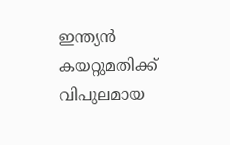ഇന്ത്യന്‍ കയറ്റുമതിക്ക് വിപുലമായ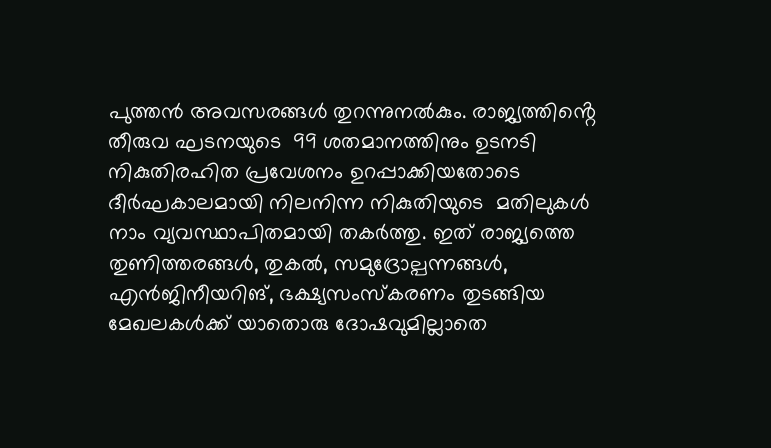പുത്തന്‍ അവസരങ്ങൾ തുറന്നുനൽകും. രാജ്യത്തിൻ്റെ തീരുവ ഘടനയുടെ  99 ശതമാനത്തിനും ഉടനടി നികുതിരഹിത പ്രവേശനം ഉറപ്പാക്കിയതോടെ ദീർഘകാലമായി നിലനിന്ന നികുതിയുടെ  മതിലുകൾ നാം വ്യവസ്ഥാപിതമായി തകർത്തു. ഇത് രാജ്യത്തെ തുണിത്തരങ്ങൾ, തുകല്‍, സമുദ്രോല്പന്നങ്ങൾ, എന്‍ജിനീയറിങ്, ഭക്ഷ്യസംസ്കരണം തുടങ്ങിയ മേഖലകള്‍ക്ക് യാതൊരു ദോഷവുമില്ലാതെ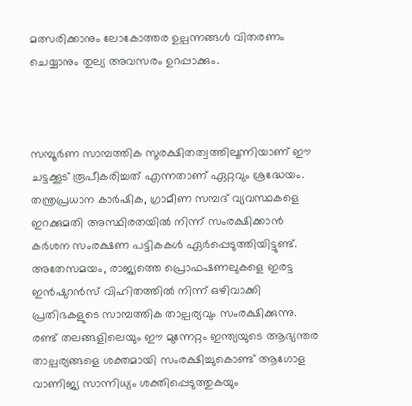മത്സരിക്കാനും ലോകോത്തര ഉല്പന്നങ്ങൾ വിതരണം ചെയ്യാനും തുല്യ അവസരം ഉറപ്പാക്കും.



സമ്പൂർണ സാമ്പത്തിക സുരക്ഷിതത്വത്തിലൂന്നിയാണ് ഈ ചട്ടക്കൂട് രൂപീകരിച്ചത് എന്നതാണ് ഏറ്റവും ശ്രദ്ധേയം. തന്ത്രപ്രധാന കാർഷിക, ഗ്രാമീണ സമ്പദ്‌ വ്യവസ്ഥകളെ ഇറക്കുമതി അസ്ഥിരതയിൽ നിന്ന് സംരക്ഷിക്കാന്‍ കർശന സംരക്ഷണ പട്ടികകള്‍ ഏർപ്പെടുത്തിയിട്ടുണ്ട്. അതേസമയം, രാജ്യത്തെ പ്രൊഫഷണലുകളെ ഇരട്ട ഇൻഷുറൻസ് വിഹിതത്തിൽ നിന്ന് ഒഴിവാക്കി പ്രതിഭകളുടെ സാമ്പത്തിക താല്പര്യവും സംരക്ഷിക്കുന്നു. രണ്ട് തലങ്ങളിലെയും ഈ മുന്നേറ്റം ഇന്ത്യയുടെ ആഭ്യന്തര താല്പര്യങ്ങളെ ശക്തമായി സംരക്ഷിച്ചുകൊണ്ട് ആഗോള വാണിജ്യ സാന്നിധ്യം ശക്തിപ്പെടുത്തുകയും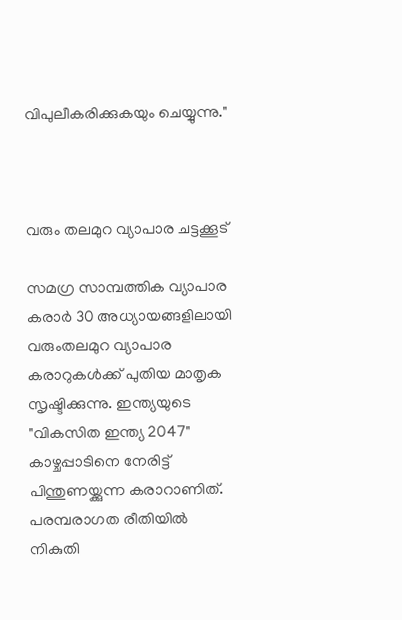വിപുലീകരിക്കുകയും ചെയ്യുന്നു."



വരും തലമുറ വ്യാപാര ചട്ടക്കൂട്

സമഗ്ര സാമ്പത്തിക വ്യാപാര കരാര്‍ 30 അധ്യായങ്ങളിലായി വരുംതലമുറ വ്യാപാര കരാറുകൾക്ക് പുതിയ മാതൃക സൃഷ്ടിക്കുന്നു. ഇന്ത്യയുടെ "വികസിത ഇന്ത്യ 2047" കാഴ്ചപ്പാടിനെ നേരിട്ട് പിന്തുണയ്ക്കുന്ന കരാറാണിത്. പരമ്പരാഗത രീതിയില്‍ നികുതി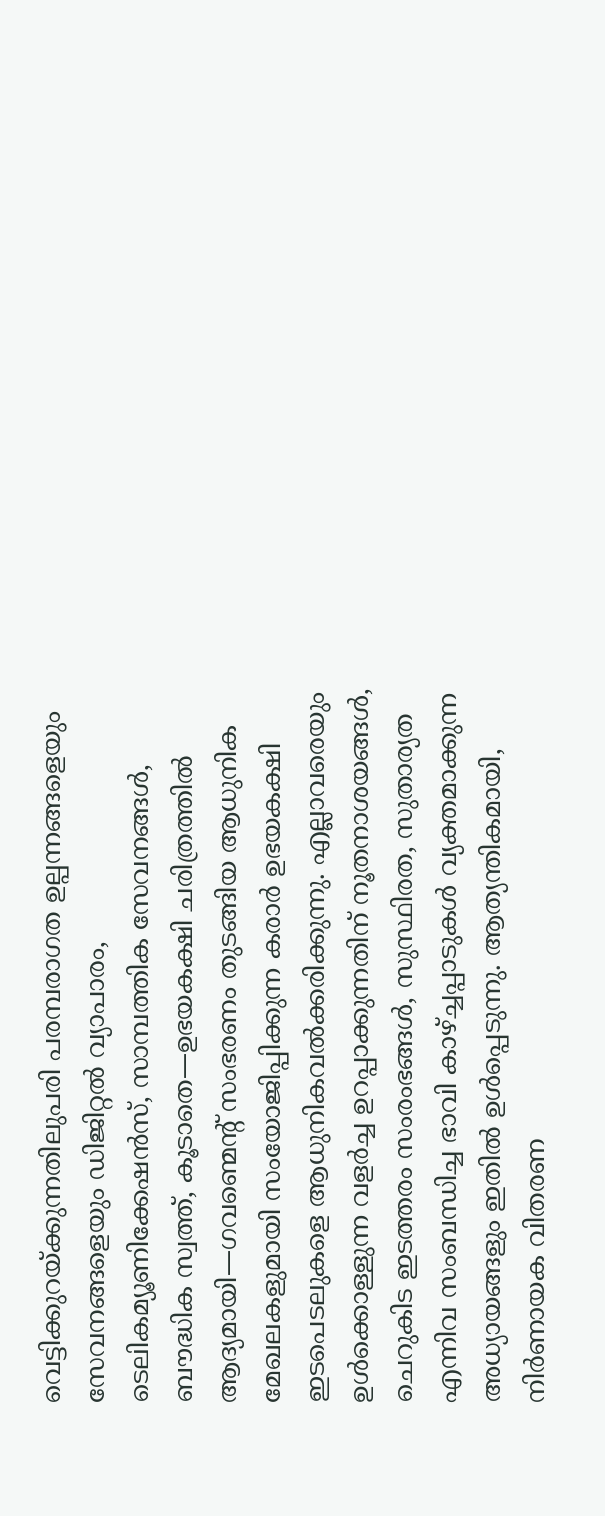വെട്ടിക്കുറയ്ക്കുന്നതിലുപരി പരമ്പരാഗത ഉല്പന്നങ്ങളെയും സേവനങ്ങളെയും ഡിജിറ്റൽ വ്യാപാരം, ടെലികമ്യൂണിക്കേഷൻസ്, സാമ്പത്തിക സേവനങ്ങൾ, ബൗദ്ധിക സ്വത്ത്, കൂടാതെ—ഉഭയകക്ഷി ചരിത്രത്തിൽ ആദ്യമായി—ഗവണ്മെൻ്റ് സംഭരണം തുടങ്ങിയ ആധുനിക മേഖലകളുമായി സംയോജിപ്പിക്കുന്ന കരാർ ഉഭയകക്ഷി ഇടപെടലുകളെ ആധുനികവൽക്കരിക്കുന്നു. എല്ലാവരെയും ഉൾക്കൊള്ളുന്ന വളർച്ച ഉറപ്പാക്കുന്നതിന് നൂതനാശയങ്ങള്‍, ചെറുകിട ഇടത്തരം സംരംഭങ്ങൾ, സുസ്ഥിരത, സുതാര്യത എന്നിവ സംബന്ധിച്ച ഭാവി കാഴ്ച്ചപ്പാടുകള്‍ വ്യക്തമാക്കുന്ന അധ്യായങ്ങളും ഇതിൽ ഉൾപ്പെടുന്നു. ആത്യന്തികമായി, നിർണായക വിതരണ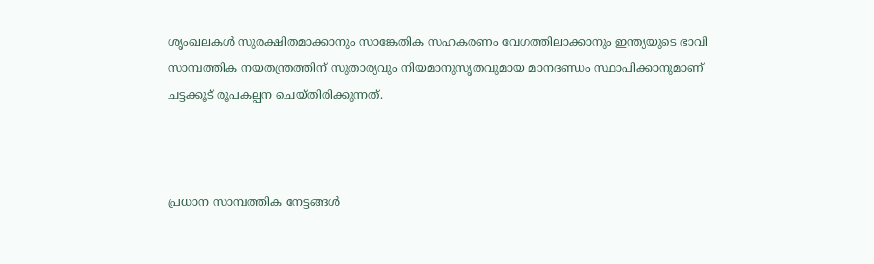ശൃംഖലകൾ സുരക്ഷിതമാക്കാനും സാങ്കേതിക സഹകരണം വേഗത്തിലാക്കാനും ഇന്ത്യയുടെ ഭാവി സാമ്പത്തിക നയതന്ത്രത്തിന് സുതാര്യവും നിയമാനുസൃതവുമായ മാനദണ്ഡം സ്ഥാപിക്കാനുമാണ് ചട്ടക്കൂട് രൂപകല്പന ചെയ്തിരിക്കുന്നത്.



പ്രധാന സാമ്പത്തിക നേട്ടങ്ങൾ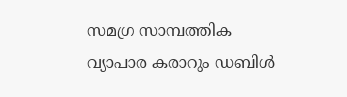സമഗ്ര സാമ്പത്തിക വ്യാപാര കരാറും ഡബിൾ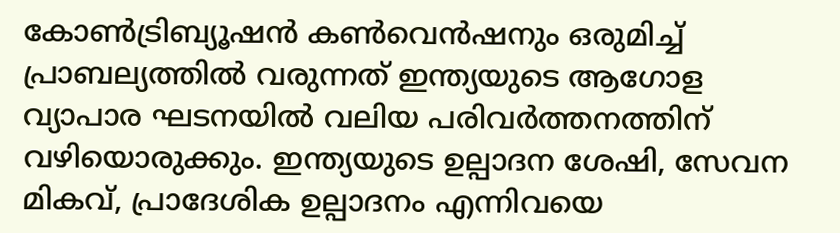കോൺട്രിബ്യൂഷൻ കൺവെൻഷനും ഒരുമിച്ച് പ്രാബല്യത്തിൽ വരുന്നത് ഇന്ത്യയുടെ ആഗോള വ്യാപാര ഘടനയിൽ വലിയ പരിവർത്തനത്തിന് വഴിയൊരുക്കും. ഇന്ത്യയുടെ ഉല്പാദന ശേഷി, സേവന മികവ്, പ്രാദേശിക ഉല്പാദനം എന്നിവയെ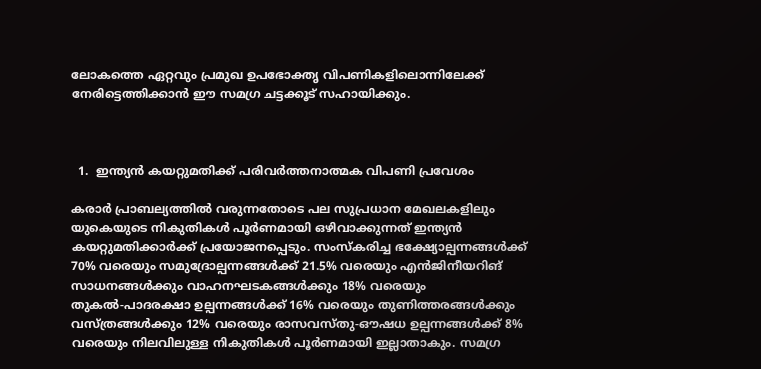ലോകത്തെ ഏറ്റവും പ്രമുഖ ഉപഭോക്തൃ വിപണികളിലൊന്നിലേക്ക് നേരിട്ടെത്തിക്കാൻ ഈ സമഗ്ര ചട്ടക്കൂട് സഹായിക്കും.



  1.  ഇന്ത്യൻ കയറ്റുമതിക്ക് പരിവർത്തനാത്മക വിപണി പ്രവേശം

കരാർ പ്രാബല്യത്തിൽ വരുന്നതോടെ പല സുപ്രധാന മേഖലകളിലും യുകെയുടെ നികുതികൾ പൂർണമായി ഒഴിവാക്കുന്നത് ഇന്ത്യൻ കയറ്റുമതിക്കാർക്ക് പ്രയോജനപ്പെടും. സംസ്കരിച്ച ഭക്ഷ്യോല്പന്നങ്ങള്‍ക്ക് 70% വരെയും സമുദ്രോല്പന്നങ്ങൾക്ക് 21.5% വരെയും എന്‍ജിനീയറിങ് സാധനങ്ങൾക്കും വാഹനഘടകങ്ങൾക്കും 18% വരെയും തുകല്‍-പാദരക്ഷാ ഉല്പന്നങ്ങൾക്ക് 16% വരെയും തുണിത്തരങ്ങൾക്കും വസ്ത്രങ്ങൾക്കും 12% വരെയും രാസവസ്തു-ഔഷധ ഉല്പന്നങ്ങൾക്ക് 8% വരെയും നിലവിലുള്ള നികുതികൾ പൂർണമായി ഇല്ലാതാകും. സമഗ്ര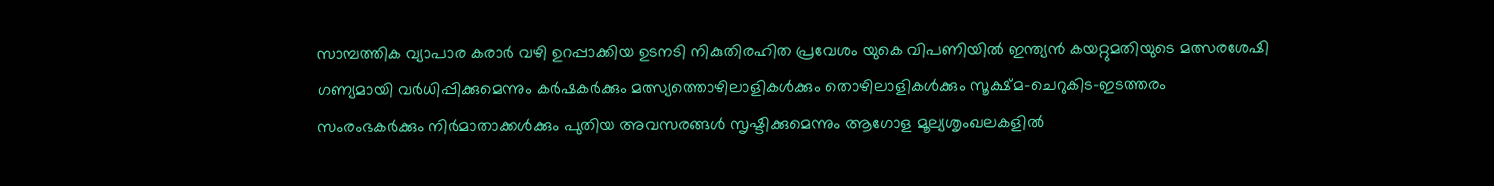സാമ്പത്തിക വ്യാപാര കരാര്‍ വഴി ഉറപ്പാക്കിയ ഉടനടി നികുതിരഹിത പ്രവേശം യുകെ വിപണിയിൽ ഇന്ത്യൻ കയറ്റുമതിയുടെ മത്സരശേഷി ഗണ്യമായി വർധിപ്പിക്കുമെന്നും കർഷകർക്കും മത്സ്യത്തൊഴിലാളികൾക്കും തൊഴിലാളികൾക്കും സൂക്ഷ്മ-ചെറുകിട-ഇടത്തരം സംരംഭകര്‍ക്കും നിർമാതാക്കൾക്കും പുതിയ അവസരങ്ങൾ സൃഷ്ടിക്കുമെന്നും ആഗോള മൂല്യശൃംഖലകളിൽ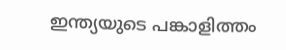ഇന്ത്യയുടെ പങ്കാളിത്തം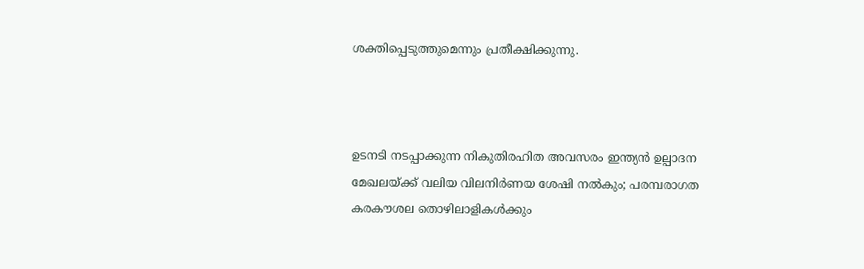ശക്തിപ്പെടുത്തുമെന്നും പ്രതീക്ഷിക്കുന്നു.



ഉടനടി നടപ്പാക്കുന്ന നികുതിരഹിത അവസരം ഇന്ത്യൻ ഉല്പാദന മേഖലയ്ക്ക് വലിയ വിലനിർണയ ശേഷി നൽകും; പരമ്പരാഗത കരകൗശല തൊഴിലാളികൾക്കും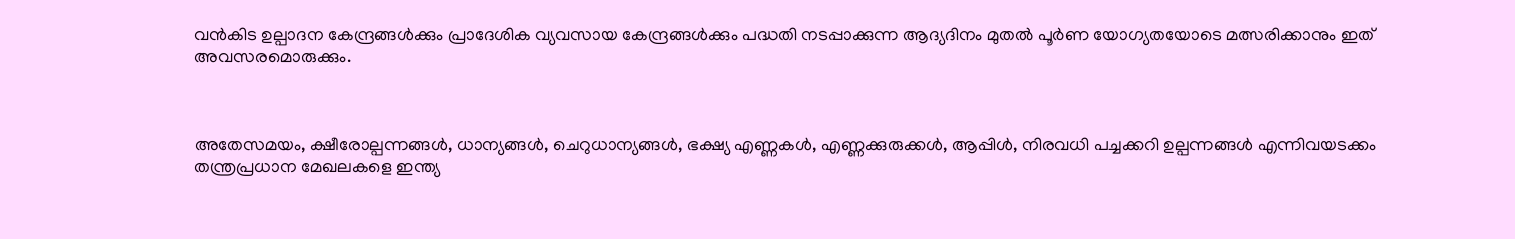വൻകിട ഉല്പാദന കേന്ദ്രങ്ങള്‍ക്കും പ്രാദേശിക വ്യവസായ കേന്ദ്രങ്ങള്‍ക്കും പദ്ധതി നടപ്പാക്കുന്ന ആദ്യദിനം മുതൽ പൂർണ യോഗ്യതയോടെ മത്സരിക്കാനും ഇത് അവസരമൊരുക്കും.



അതേസമയം, ക്ഷീരോല്പന്നങ്ങൾ, ധാന്യങ്ങൾ, ചെറുധാന്യങ്ങൾ, ഭക്ഷ്യ എണ്ണകൾ, എണ്ണക്കുരുക്കൾ, ആപ്പിൾ, നിരവധി പച്ചക്കറി ഉല്പന്നങ്ങൾ എന്നിവയടക്കം തന്ത്രപ്രധാന മേഖലകളെ ഇന്ത്യ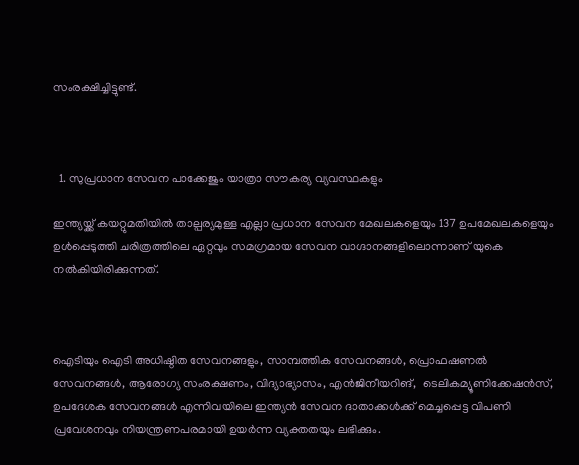സംരക്ഷിച്ചിട്ടുണ്ട്.



  1. സുപ്രധാന സേവന പാക്കേജും യാത്രാ സൗകര്യ വ്യവസ്ഥകളും

ഇന്ത്യയ്ക്ക് കയറ്റുമതിയില്‍ താല്പര്യമുള്ള എല്ലാ പ്രധാന സേവന മേഖലകളെയും 137 ഉപമേഖലകളെയും ഉൾപ്പെടുത്തി ചരിത്രത്തിലെ ഏറ്റവും സമഗ്രമായ സേവന വാഗ്ദാനങ്ങളിലൊന്നാണ് യുകെ നൽകിയിരിക്കുന്നത്.



ഐടിയും ഐടി അധിഷ്ഠിത സേവനങ്ങളും, സാമ്പത്തിക സേവനങ്ങൾ, പ്രൊഫഷണൽ സേവനങ്ങൾ, ആരോഗ്യ സംരക്ഷണം, വിദ്യാഭ്യാസം, എന്‍ജിനീയറിങ്,  ടെലികമ്യൂണിക്കേഷൻസ്, ഉപദേശക സേവനങ്ങൾ എന്നിവയിലെ ഇന്ത്യൻ സേവന ദാതാക്കൾക്ക് മെച്ചപ്പെട്ട വിപണി പ്രവേശനവും നിയന്ത്രണപരമായി ഉയര്‍ന്ന വ്യക്തതയും ലഭിക്കും.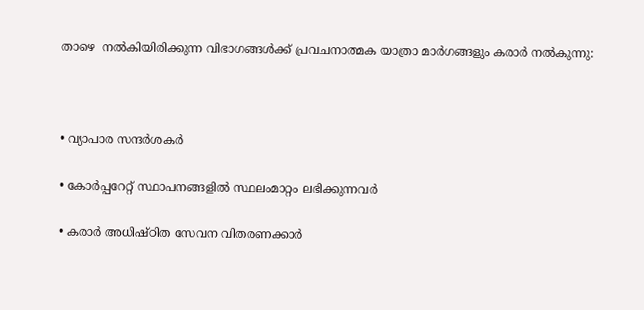താഴെ  നല്‍കിയിരിക്കുന്ന വിഭാഗങ്ങള്‍ക്ക് പ്രവചനാത്മക യാത്രാ മാർഗങ്ങളും കരാർ നൽകുന്നു:



• വ്യാപാര സന്ദർശകർ

• കോര്‍പ്പറേറ്റ് സ്ഥാപനങ്ങളില്‍ സ്ഥലംമാറ്റം ലഭിക്കുന്നവര്‍

• കരാർ അധിഷ്ഠിത സേവന വിതരണക്കാർ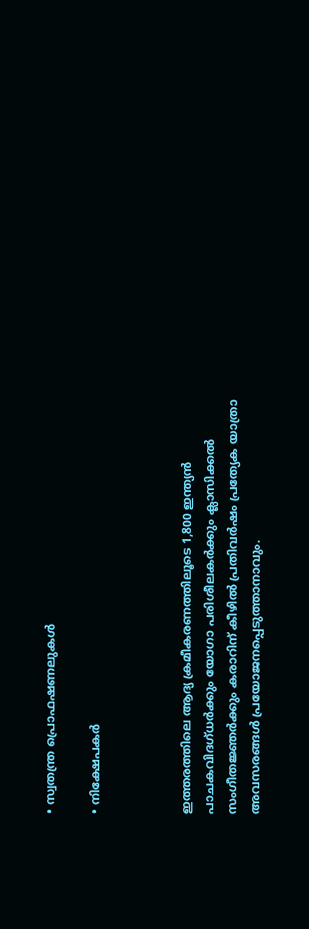• സ്വതന്ത്ര പ്രൊഫഷണലുകൾ

• നിക്ഷേപകർ



ഇത്തരത്തിലെ ആദ്യ ക്രമീകരണത്തിലൂടെ 1,800 ഇന്ത്യൻ പാചകവിദഗ്ധര്‍ക്കും യോഗാ പരിശീലകര്‍ക്കും ക്ലാസിക്കൽ സംഗീതജ്ഞർക്കും കരാറിന് കീഴിൽ പ്രതിവർഷം പ്രത്യേക യാത്രാ അവസരങ്ങൾ പ്രയോജനപ്പെടുത്താനാവും.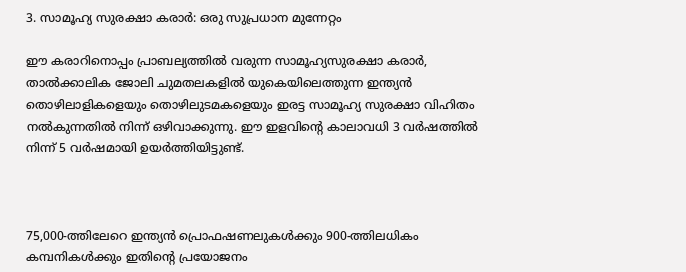3. സാമൂഹ്യ സുരക്ഷാ കരാർ: ഒരു സുപ്രധാന മുന്നേറ്റം

ഈ കരാറിനൊപ്പം പ്രാബല്യത്തിൽ വരുന്ന സാമൂഹ്യസുരക്ഷാ കരാർ, താൽക്കാലിക ജോലി ചുമതലകളിൽ യുകെയിലെത്തുന്ന ഇന്ത്യൻ തൊഴിലാളികളെയും തൊഴിലുടമകളെയും ഇരട്ട സാമൂഹ്യ സുരക്ഷാ വിഹിതം നൽകുന്നതിൽ നിന്ന് ഒഴിവാക്കുന്നു. ഈ ഇളവിൻ്റെ കാലാവധി 3 വർഷത്തിൽ നിന്ന് 5 വർഷമായി ഉയർത്തിയിട്ടുണ്ട്.



75,000-ത്തിലേറെ ഇന്ത്യൻ പ്രൊഫഷണലുകൾക്കും 900-ത്തിലധികം കമ്പനികൾക്കും ഇതിൻ്റെ പ്രയോജനം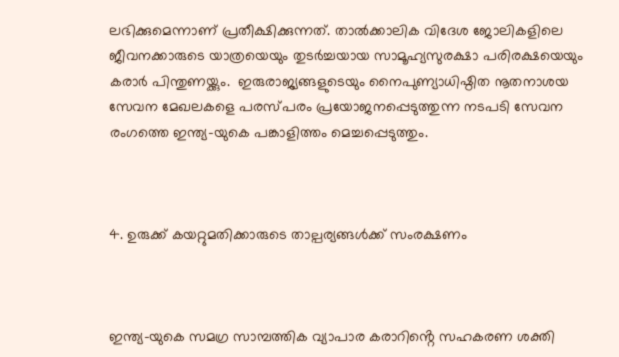ലഭിക്കുമെന്നാണ് പ്രതീക്ഷിക്കുന്നത്. താൽക്കാലിക വിദേശ ജോലികളിലെ ജീവനക്കാരുടെ യാത്രയെയും തുടർച്ചയായ സാമൂഹ്യസുരക്ഷാ പരിരക്ഷയെയും കരാർ പിന്തുണയ്ക്കും.  ഇരുരാജ്യങ്ങളുടെയും നൈപുണ്യാധിഷ്ഠിത നൂതനാശയ സേവന മേഖലകളെ പരസ്പരം പ്രയോജനപ്പെടുത്തുന്ന നടപടി സേവന രംഗത്തെ ഇന്ത്യ-യുകെ പങ്കാളിത്തം മെച്ചപ്പെടുത്തും.



4. ഉരുക്ക് കയറ്റുമതിക്കാരുടെ താല്പര്യങ്ങൾക്ക് സംരക്ഷണം



ഇന്ത്യ-യുകെ സമഗ്ര സാമ്പത്തിക വ്യാപാര കരാറിൻ്റെ സഹകരണ ശക്തി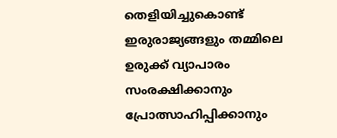തെളിയിച്ചുകൊണ്ട് ഇരുരാജ്യങ്ങളും തമ്മിലെ ഉരുക്ക് വ്യാപാരം സംരക്ഷിക്കാനും പ്രോത്സാഹിപ്പിക്കാനും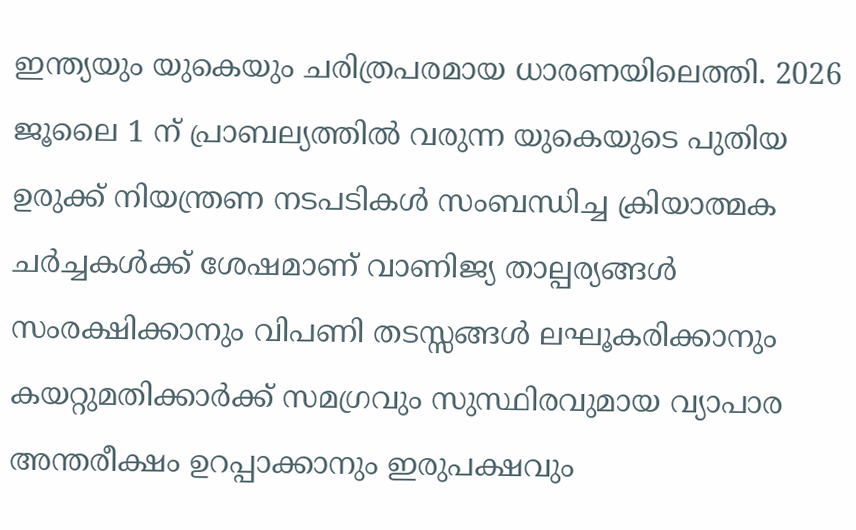ഇന്ത്യയും യുകെയും ചരിത്രപരമായ ധാരണയിലെത്തി. 2026 ജൂലൈ 1 ന് പ്രാബല്യത്തിൽ വരുന്ന യുകെയുടെ പുതിയ ഉരുക്ക് നിയന്ത്രണ നടപടികള്‍ സംബന്ധിച്ച ക്രിയാത്മക ചർച്ചകൾക്ക് ശേഷമാണ് വാണിജ്യ താല്പര്യങ്ങൾ സംരക്ഷിക്കാനും വിപണി തടസ്സങ്ങൾ ലഘൂകരിക്കാനും കയറ്റുമതിക്കാർക്ക് സമഗ്രവും സുസ്ഥിരവുമായ വ്യാപാര അന്തരീക്ഷം ഉറപ്പാക്കാനും ഇരുപക്ഷവും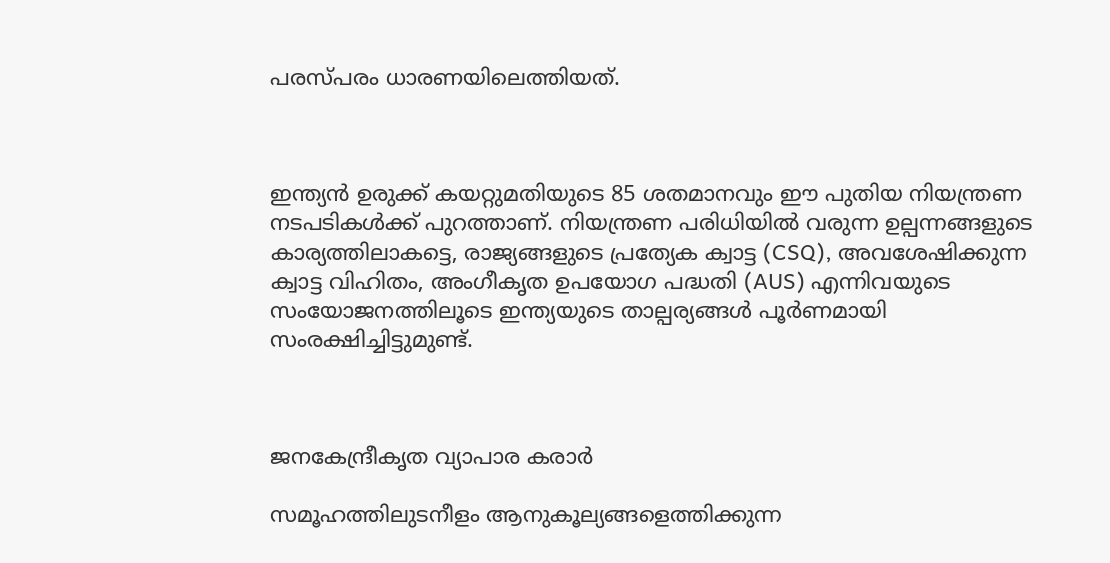പരസ്പരം ധാരണയിലെത്തിയത്.



ഇന്ത്യന്‍ ഉരുക്ക് കയറ്റുമതിയുടെ 85 ശതമാനവും ഈ പുതിയ നിയന്ത്രണ നടപടികൾക്ക് പുറത്താണ്. നിയന്ത്രണ പരിധിയിൽ വരുന്ന ഉല്പന്നങ്ങളുടെ കാര്യത്തിലാകട്ടെ, രാജ്യങ്ങളുടെ പ്രത്യേക ക്വാട്ട (CSQ), അവശേഷിക്കുന്ന ക്വാട്ട വിഹിതം, അംഗീകൃത ഉപയോഗ പദ്ധതി (AUS) എന്നിവയുടെ സംയോജനത്തിലൂടെ ഇന്ത്യയുടെ താല്പര്യങ്ങൾ പൂർണമായി സംരക്ഷിച്ചിട്ടുമുണ്ട്.



ജനകേന്ദ്രീകൃത വ്യാപാര കരാർ

സമൂഹത്തിലുടനീളം ആനുകൂല്യങ്ങളെത്തിക്കുന്ന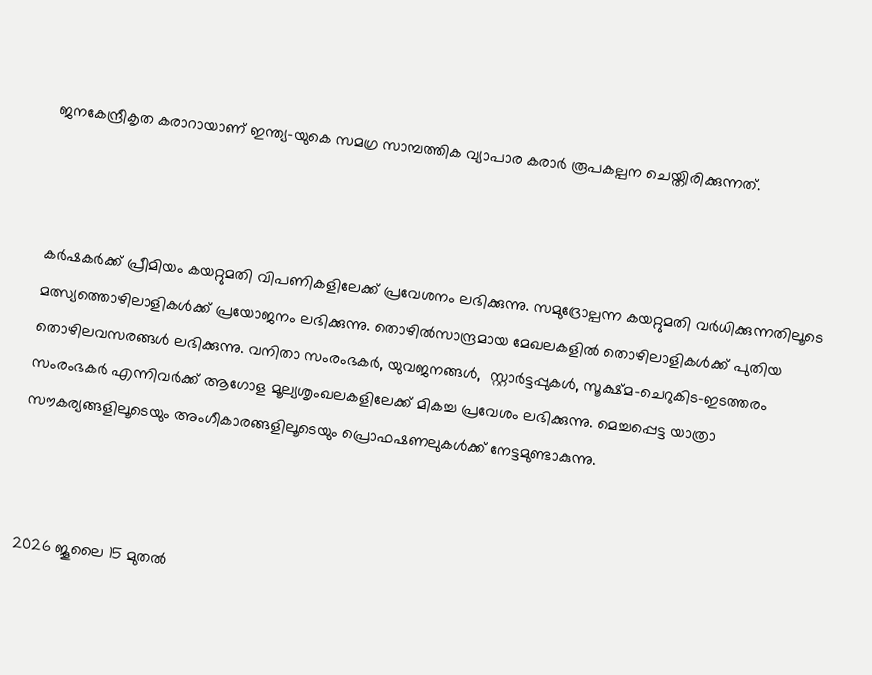ജനകേന്ദ്രീകൃത കരാറായാണ് ഇന്ത്യ-യുകെ സമഗ്ര സാമ്പത്തിക വ്യാപാര കരാര്‍ രൂപകല്പന ചെയ്തിരിക്കുന്നത്.



കർഷകർക്ക് പ്രീമിയം കയറ്റുമതി വിപണികളിലേക്ക് പ്രവേശനം ലഭിക്കുന്നു. സമുദ്രോല്പന്ന കയറ്റുമതി വർധിക്കുന്നതിലൂടെ മത്സ്യത്തൊഴിലാളികൾക്ക് പ്രയോജനം ലഭിക്കുന്നു. തൊഴിൽസാന്ദ്രമായ മേഖലകളിൽ തൊഴിലാളികൾക്ക് പുതിയ തൊഴിലവസരങ്ങൾ ലഭിക്കുന്നു. വനിതാ സംരംഭകർ, യുവജനങ്ങള്‍,  സ്റ്റാർട്ടപ്പുകൾ, സൂക്ഷ്മ-ചെറുകിട-ഇടത്തരം സംരംഭകര്‍ എന്നിവർക്ക് ആഗോള മൂല്യശൃംഖലകളിലേക്ക് മികച്ച പ്രവേശം ലഭിക്കുന്നു. മെച്ചപ്പെട്ട യാത്രാ സൗകര്യങ്ങളിലൂടെയും അംഗീകാരങ്ങളിലൂടെയും പ്രൊഫഷണലുകൾക്ക് നേട്ടമുണ്ടാകുന്നു.



2026 ജൂലൈ 15 മുതൽ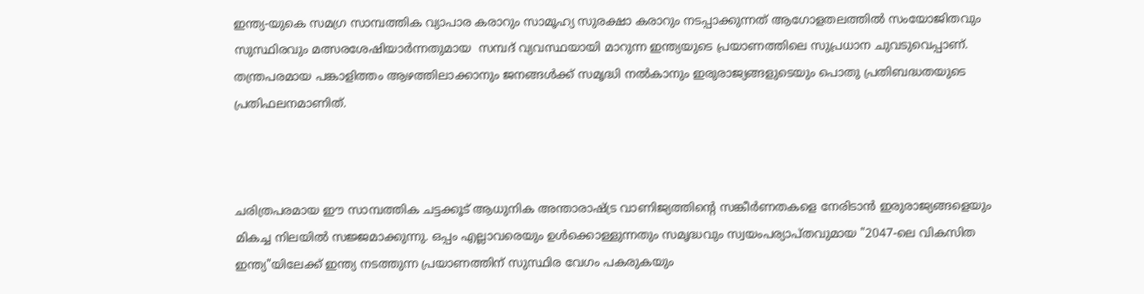ഇന്ത്യ-യുകെ സമഗ്ര സാമ്പത്തിക വ്യാപാര കരാറും സാമൂഹ്യ സുരക്ഷാ കരാറും നടപ്പാക്കുന്നത് ആഗോളതലത്തിൽ സംയോജിതവും സുസ്ഥിരവും മത്സരശേഷിയാര്‍ന്നതുമായ  സമ്പദ്‌ വ്യവസ്ഥയായി മാറുന്ന ഇന്ത്യയുടെ പ്രയാണത്തിലെ സുപ്രധാന ചുവടുവെപ്പാണ്. തന്ത്രപരമായ പങ്കാളിത്തം ആഴത്തിലാക്കാനും ജനങ്ങൾക്ക് സമൃദ്ധി നൽകാനും ഇരുരാജ്യങ്ങളുടെയും പൊതു പ്രതിബദ്ധതയുടെ പ്രതിഫലനമാണിത്.



ചരിത്രപരമായ ഈ സാമ്പത്തിക ചട്ടക്കൂട് ആധുനിക അന്താരാഷ്ട്ര വാണിജ്യത്തിൻ്റെ സങ്കീർണതകളെ നേരിടാൻ ഇരുരാജ്യങ്ങളെയും മികച്ച നിലയില്‍ സജ്ജമാക്കുന്നു. ഒപ്പം എല്ലാവരെയും ഉൾക്കൊള്ളുന്നതും സമൃദ്ധവും സ്വയംപര്യാപ്തവുമായ "2047-ലെ വികസിത ഇന്ത്യ"യിലേക്ക് ഇന്ത്യ നടത്തുന്ന പ്രയാണത്തിന് സുസ്ഥിര വേഗം പകരുകയും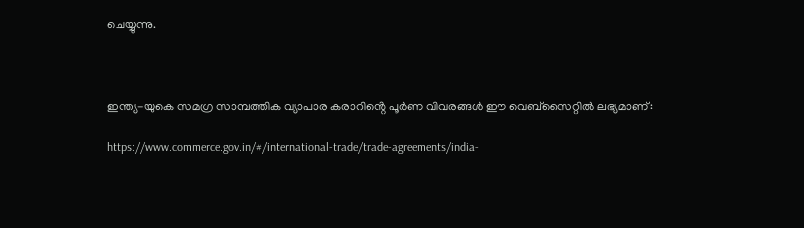ചെയ്യുന്നു.



ഇന്ത്യ-യുകെ സമഗ്ര സാമ്പത്തിക വ്യാപാര കരാറിൻ്റെ പൂർണ വിവരങ്ങൾ ഈ വെബ്സൈറ്റില്‍ ലഭ്യമാണ്:

https://www.commerce.gov.in/#/international-trade/trade-agreements/india-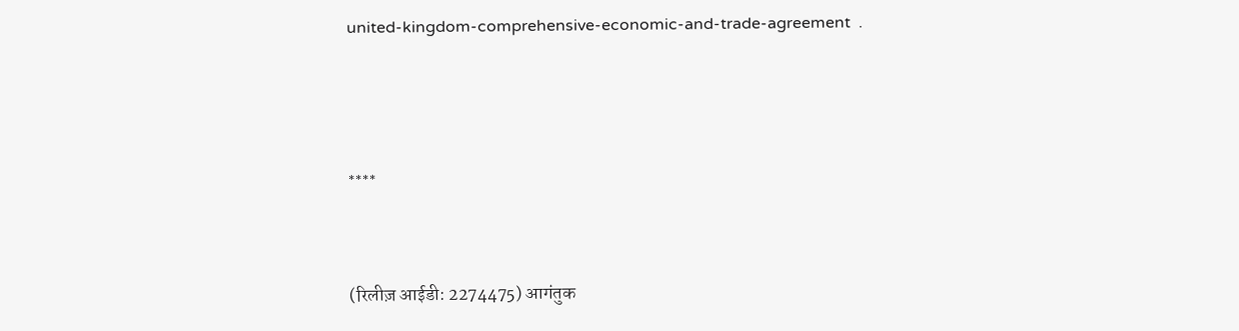united-kingdom-comprehensive-economic-and-trade-agreement  .



****


(रिलीज़ आईडी: 2274475) आगंतुक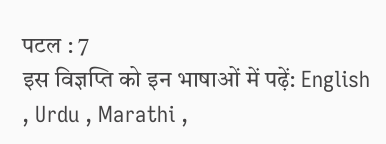पटल : 7
इस विज्ञप्ति को इन भाषाओं में पढ़ें: English , Urdu , Marathi ,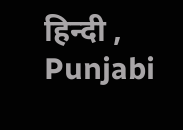हिन्दी , Punjabi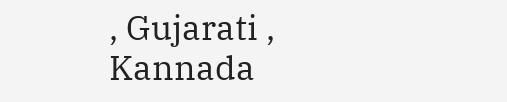, Gujarati , Kannada